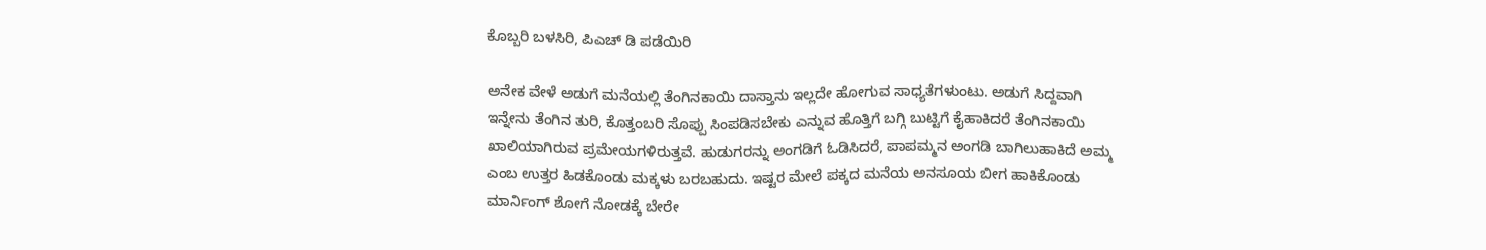ಕೊಬ್ಬರಿ ಬಳಸಿರಿ, ಪಿಎಚ್ ಡಿ ಪಡೆಯಿರಿ

ಅನೇಕ ವೇಳೆ ಅಡುಗೆ ಮನೆಯಲ್ಲಿ ತೆಂಗಿನಕಾಯಿ ದಾಸ್ತಾನು ಇಲ್ಲದೇ ಹೋಗುವ ಸಾಧ್ಯತೆಗಳುಂಟು. ಅಡುಗೆ ಸಿದ್ದವಾಗಿ ಇನ್ನೇನು ತೆಂಗಿನ ತುರಿ, ಕೊತ್ತಂಬರಿ ಸೊಪ್ಪು ಸಿಂಪಡಿಸಬೇಕು ಎನ್ನುವ ಹೊತ್ತಿಗೆ ಬಗ್ಗಿ ಬುಟ್ಟಿಗೆ ಕೈಹಾಕಿದರೆ ತೆಂಗಿನಕಾಯಿ ಖಾಲಿಯಾಗಿರುವ ಪ್ರಮೇಯಗಳಿರುತ್ತವೆ. ಹುಡುಗರನ್ನು ಅಂಗಡಿಗೆ ಓಡಿಸಿದರೆ, ಪಾಪಮ್ಮನ ಅಂಗಡಿ ಬಾಗಿಲುಹಾಕಿದೆ ಅಮ್ಮ ಎಂಬ ಉತ್ತರ ಹಿಡಕೊಂಡು ಮಕ್ಕಳು ಬರಬಹುದು. ಇಷ್ಟರ ಮೇಲೆ ಪಕ್ಕದ ಮನೆಯ ಅನಸೂಯ ಬೀಗ ಹಾಕಿಕೊಂಡು ಮಾರ್ನಿಂಗ್ ಶೋಗೆ ನೋಡಕ್ಕೆ ಬೇರೇ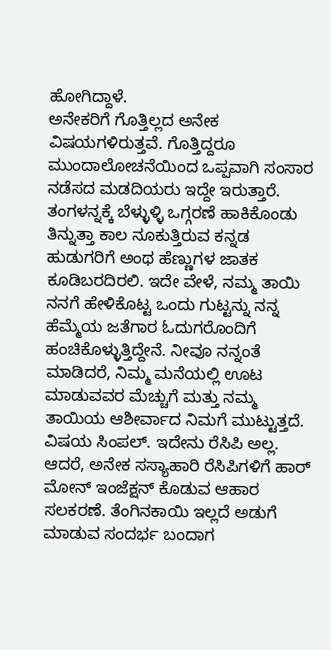ಹೋಗಿದ್ದಾಳೆ.
ಅನೇಕರಿಗೆ ಗೊತ್ತಿಲ್ಲದ ಅನೇಕ ವಿಷಯಗಳಿರುತ್ತವೆ. ಗೊತ್ತಿದ್ದರೂ ಮುಂದಾಲೋಚನೆಯಿಂದ ಒಪ್ಪವಾಗಿ ಸಂಸಾರ ನಡೆಸದ ಮಡದಿಯರು ಇದ್ದೇ ಇರುತ್ತಾರೆ. ತಂಗಳನ್ನಕ್ಕೆ ಬೆಳ್ಳುಳ್ಳಿ ಒಗ್ಗರಣೆ ಹಾಕಿಕೊಂಡು ತಿನ್ನುತ್ತಾ ಕಾಲ ನೂಕುತ್ತಿರುವ ಕನ್ನಡ ಹುಡುಗರಿಗೆ ಅಂಥ ಹೆಣ್ಣುಗಳ ಜಾತಕ ಕೂಡಿಬರದಿರಲಿ. ಇದೇ ವೇಳೆ, ನಮ್ಮ ತಾಯಿ ನನಗೆ ಹೇಳಿಕೊಟ್ಟ ಒಂದು ಗುಟ್ಟನ್ನು ನನ್ನ ಹೆಮ್ಮೆಯ ಜತೆಗಾರ ಓದುಗರೊಂದಿಗೆ ಹಂಚಿಕೊಳ್ಳುತ್ತಿದ್ದೇನೆ. ನೀವೂ ನನ್ನಂತೆ ಮಾಡಿದರೆ, ನಿಮ್ಮ ಮನೆಯಲ್ಲಿ ಊಟ ಮಾಡುವವರ ಮೆಚ್ಚುಗೆ ಮತ್ತು ನಮ್ಮ ತಾಯಿಯ ಆಶೀರ್ವಾದ ನಿಮಗೆ ಮುಟ್ಟುತ್ತದೆ.
ವಿಷಯ ಸಿಂಪಲ್. ಇದೇನು ರೆಸಿಪಿ ಅಲ್ಲ. ಆದರೆ, ಅನೇಕ ಸಸ್ಯಾಹಾರಿ ರೆಸಿಪಿಗಳಿಗೆ ಹಾರ್ ಮೋನ್ ಇಂಜೆಕ್ಷನ್ ಕೊಡುವ ಆಹಾರ ಸಲಕರಣೆ. ತೆಂಗಿನಕಾಯಿ ಇಲ್ಲದೆ ಅಡುಗೆ ಮಾಡುವ ಸಂದರ್ಭ ಬಂದಾಗ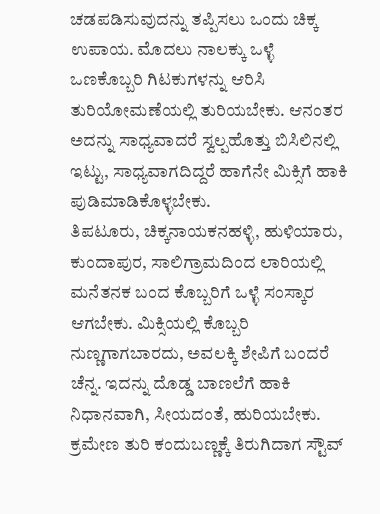ಚಡಪಡಿಸುವುದನ್ನು ತಪ್ಪಿಸಲು ಒಂದು ಚಿಕ್ಕ ಉಪಾಯ. ಮೊದಲು ನಾಲಕ್ಕು ಒಳ್ಳೆ ಒಣಕೊಬ್ಬರಿ ಗಿಟಕುಗಳನ್ನು ಆರಿಸಿ ತುರಿಯೋಮಣೆಯಲ್ಲಿ ತುರಿಯಬೇಕು. ಆನಂತರ ಅದನ್ನು ಸಾಧ್ಯವಾದರೆ ಸ್ವಲ್ಪಹೊತ್ತು ಬಿಸಿಲಿನಲ್ಲಿ ಇಟ್ಟು, ಸಾಧ್ಯವಾಗದಿದ್ದರೆ ಹಾಗೆನೇ ಮಿಕ್ಸಿಗೆ ಹಾಕಿ ಪುಡಿಮಾಡಿಕೊಳ್ಳಬೇಕು.
ತಿಪಟೂರು, ಚಿಕ್ಕನಾಯಕನಹಳ್ಳಿ, ಹುಳಿಯಾರು, ಕುಂದಾಪುರ, ಸಾಲಿಗ್ರಾಮದಿಂದ ಲಾರಿಯಲ್ಲಿ ಮನೆತನಕ ಬಂದ ಕೊಬ್ಬರಿಗೆ ಒಳ್ಳೆ ಸಂಸ್ಕಾರ ಆಗಬೇಕು. ಮಿಕ್ಸಿಯಲ್ಲಿ ಕೊಬ್ಬರಿ ನುಣ್ಣಗಾಗಬಾರದು, ಅವಲಕ್ಕಿ ಶೇಪಿಗೆ ಬಂದರೆ ಚೆನ್ನ. ಇದನ್ನು ದೊಡ್ಡ ಬಾಣಲೆಗೆ ಹಾಕಿ ನಿಧಾನವಾಗಿ, ಸೀಯದಂತೆ, ಹುರಿಯಬೇಕು. ಕ್ರಮೇಣ ತುರಿ ಕಂದುಬಣ್ಣಕ್ಕೆ ತಿರುಗಿದಾಗ ಸ್ಟೌವ್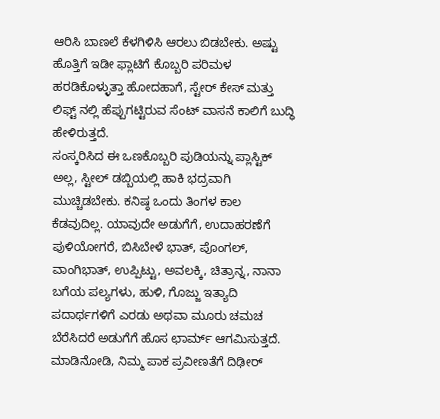ಆರಿಸಿ ಬಾಣಲೆ ಕೆಳಗಿಳಿಸಿ ಆರಲು ಬಿಡಬೇಕು. ಅಷ್ಟು ಹೊತ್ತಿಗೆ ಇಡೀ ಫ್ಲಾಟಿಗೆ ಕೊಬ್ಬರಿ ಪರಿಮಳ ಹರಡಿಕೊಳ್ಳುತ್ತಾ ಹೋದಹಾಗೆ, ಸ್ಟೇರ್ ಕೇಸ್ ಮತ್ತು ಲಿಫ್ಟ್ ನಲ್ಲಿ ಹೆಪ್ಪುಗಟ್ಟಿರುವ ಸೆಂಟ್ ವಾಸನೆ ಕಾಲಿಗೆ ಬುದ್ಧಿ ಹೇಳಿರುತ್ತದೆ.
ಸಂಸ್ಕರಿಸಿದ ಈ ಒಣಕೊಬ್ಬರಿ ಪುಡಿಯನ್ನು ಪ್ಲಾಸ್ಟಿಕ್ ಅಲ್ಲ, ಸ್ಟೀಲ್ ಡಬ್ಬಿಯಲ್ಲಿ ಹಾಕಿ ಭದ್ರವಾಗಿ ಮುಚ್ಚಿಡಬೇಕು. ಕನಿಷ್ಠ ಒಂದು ತಿಂಗಳ ಕಾಲ ಕೆಡವುದಿಲ್ಲ. ಯಾವುದೇ ಅಡುಗೆಗೆ, ಉದಾಹರಣೆಗೆ ಪುಳಿಯೋಗರೆ, ಬಿಸಿಬೇಳೆ ಭಾತ್, ಪೊಂಗಲ್, ವಾಂಗಿಭಾತ್, ಉಪ್ಪಿಟ್ಟು, ಅವಲಕ್ಕಿ, ಚಿತ್ರಾನ್ನ, ನಾನಾ ಬಗೆಯ ಪಲ್ಯಗಳು, ಹುಳಿ, ಗೊಜ್ಜು ಇತ್ಯಾದಿ ಪದಾರ್ಥಗಳಿಗೆ ಎರಡು ಅಥವಾ ಮೂರು ಚಮಚ ಬೆರೆಸಿದರೆ ಅಡುಗೆಗೆ ಹೊಸ ಛಾರ್ಮ್ ಆಗಮಿಸುತ್ತದೆ. ಮಾಡಿನೋಡಿ, ನಿಮ್ಮ ಪಾಕ ಪ್ರವೀಣತೆಗೆ ದಿಢೀರ್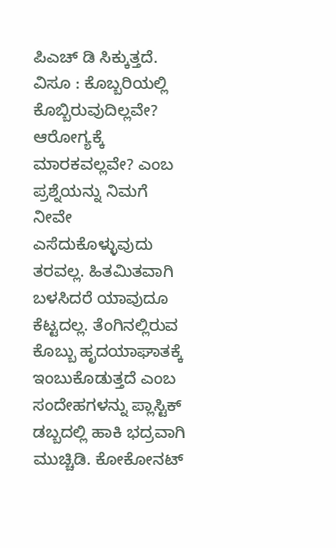ಪಿಎಚ್ ಡಿ ಸಿಕ್ಕುತ್ತದೆ.
ವಿಸೂ : ಕೊಬ್ಬರಿಯಲ್ಲಿ ಕೊಬ್ಬಿರುವುದಿಲ್ಲವೇ? ಆರೋಗ್ಯಕ್ಕೆ ಮಾರಕವಲ್ಲವೇ? ಎಂಬ ಪ್ರಶ್ನೆಯನ್ನು ನಿಮಗೆ ನೀವೇ ಎಸೆದುಕೊಳ್ಳುವುದು ತರವಲ್ಲ. ಹಿತಮಿತವಾಗಿ ಬಳಸಿದರೆ ಯಾವುದೂ ಕೆಟ್ಟದಲ್ಲ. ತೆಂಗಿನಲ್ಲಿರುವ ಕೊಬ್ಬು ಹೃದಯಾಘಾತಕ್ಕೆ ಇಂಬುಕೊಡುತ್ತದೆ ಎಂಬ ಸಂದೇಹಗಳನ್ನು ಪ್ಲಾಸ್ಟಿಕ್ ಡಬ್ಬದಲ್ಲಿ ಹಾಕಿ ಭದ್ರವಾಗಿ ಮುಚ್ಚಿಡಿ. ಕೋಕೋನಟ್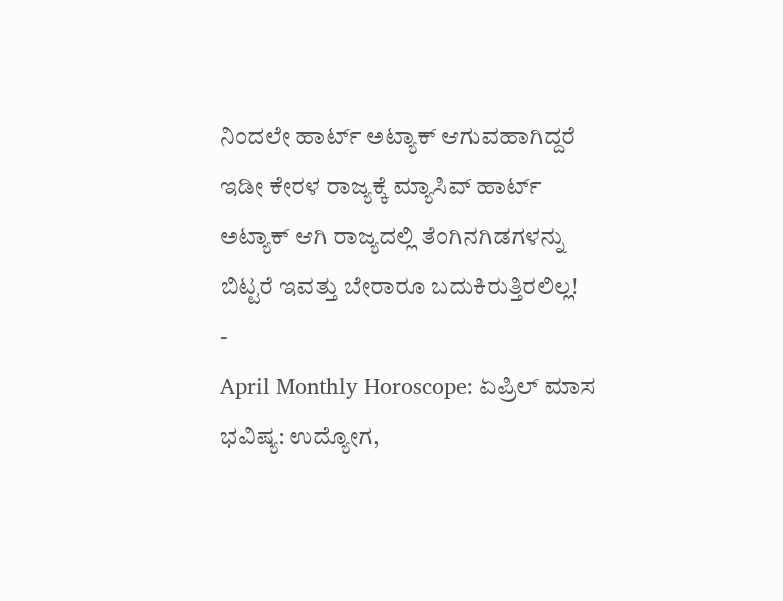ನಿಂದಲೇ ಹಾರ್ಟ್ ಅಟ್ಯಾಕ್ ಆಗುವಹಾಗಿದ್ದರೆ ಇಡೀ ಕೇರಳ ರಾಜ್ಯಕ್ಕೆ ಮ್ಯಾಸಿವ್ ಹಾರ್ಟ್ ಅಟ್ಯಾಕ್ ಆಗಿ ರಾಜ್ಯದಲ್ಲಿ ತೆಂಗಿನಗಿಡಗಳನ್ನು ಬಿಟ್ಟರೆ ಇವತ್ತು ಬೇರಾರೂ ಬದುಕಿರುತ್ತಿರಲಿಲ್ಲ!
-
April Monthly Horoscope: ಏಪ್ರಿಲ್ ಮಾಸ ಭವಿಷ್ಯ: ಉದ್ಯೋಗ,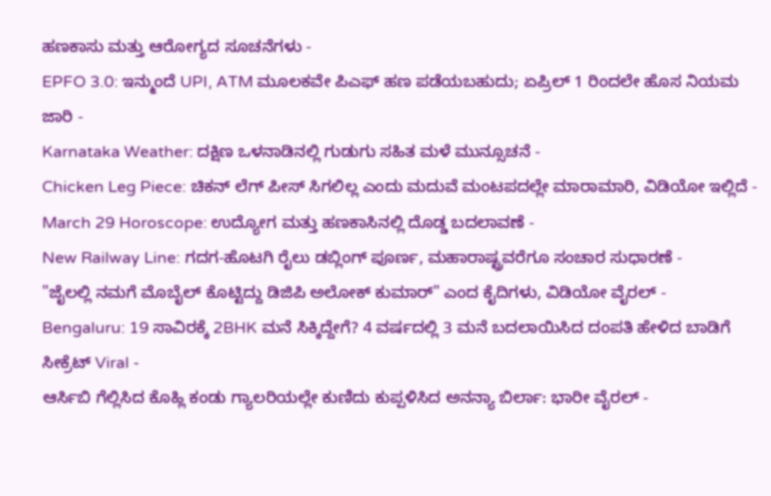ಹಣಕಾಸು ಮತ್ತು ಆರೋಗ್ಯದ ಸೂಚನೆಗಳು -
EPFO 3.0: ಇನ್ಮುಂದೆ UPI, ATM ಮೂಲಕವೇ ಪಿಎಫ್ ಹಣ ಪಡೆಯಬಹುದು; ಏಪ್ರಿಲ್ 1 ರಿಂದಲೇ ಹೊಸ ನಿಯಮ ಜಾರಿ -
Karnataka Weather: ದಕ್ಷಿಣ ಒಳನಾಡಿನಲ್ಲಿ ಗುಡುಗು ಸಹಿತ ಮಳೆ ಮುನ್ಸೂಚನೆ -
Chicken Leg Piece: ಚಿಕನ್ ಲೆಗ್ ಪೀಸ್ ಸಿಗಲಿಲ್ಲ ಎಂದು ಮದುವೆ ಮಂಟಪದಲ್ಲೇ ಮಾರಾಮಾರಿ, ವಿಡಿಯೋ ಇಲ್ಲಿದೆ -
March 29 Horoscope: ಉದ್ಯೋಗ ಮತ್ತು ಹಣಕಾಸಿನಲ್ಲಿ ದೊಡ್ಡ ಬದಲಾವಣೆ -
New Railway Line: ಗದಗ-ಹೊಟಗಿ ರೈಲು ಡಬ್ಲಿಂಗ್ ಪೂರ್ಣ, ಮಹಾರಾಷ್ಟ್ರವರೆಗೂ ಸಂಚಾರ ಸುಧಾರಣೆ -
"ಜೈಲಲ್ಲಿ ನಮಗೆ ಮೊಬೈಲ್ ಕೊಟ್ಟಿದ್ದು ಡಿಜಿಪಿ ಅಲೋಕ್ ಕುಮಾರ್" ಎಂದ ಕೈದಿಗಳು, ವಿಡಿಯೋ ವೈರಲ್ -
Bengaluru: 19 ಸಾವಿರಕ್ಕೆ 2BHK ಮನೆ ಸಿಕ್ಕಿದ್ದೇಗೆ? 4 ವರ್ಷದಲ್ಲಿ 3 ಮನೆ ಬದಲಾಯಿಸಿದ ದಂಪತಿ ಹೇಳಿದ ಬಾಡಿಗೆ ಸೀಕ್ರೆಟ್ Viral -
ಆರ್ಸಿಬಿ ಗೆಲ್ಲಿಸಿದ ಕೊಹ್ಲಿ ಕಂಡು ಗ್ಯಾಲರಿಯಲ್ಲೇ ಕುಣಿದು ಕುಪ್ಪಳಿಸಿದ ಅನನ್ಯಾ ಬಿರ್ಲಾ: ಭಾರೀ ವೈರಲ್ -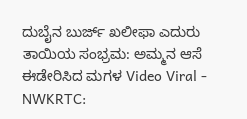ದುಬೈನ ಬುರ್ಜ್ ಖಲೀಫಾ ಎದುರು ತಾಯಿಯ ಸಂಭ್ರಮ: ಅಮ್ಮನ ಆಸೆ ಈಡೇರಿಸಿದ ಮಗಳ Video Viral -
NWKRTC: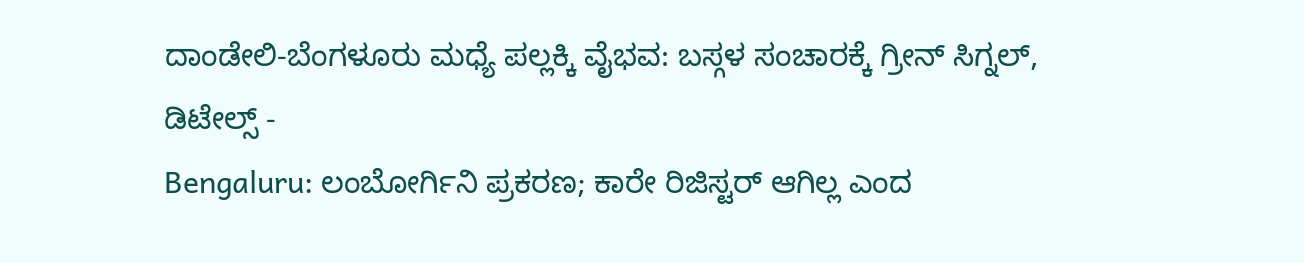ದಾಂಡೇಲಿ-ಬೆಂಗಳೂರು ಮಧ್ಯೆ ಪಲ್ಲಕ್ಕಿ ವೈಭವ: ಬಸ್ಗಳ ಸಂಚಾರಕ್ಕೆ ಗ್ರೀನ್ ಸಿಗ್ನಲ್, ಡಿಟೇಲ್ಸ್ -
Bengaluru: ಲಂಬೋರ್ಗಿನಿ ಪ್ರಕರಣ; ಕಾರೇ ರಿಜಿಸ್ಟರ್ ಆಗಿಲ್ಲ ಎಂದ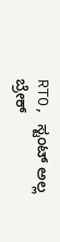RTO, ಸ್ಟಂಟ್ ಅಲ್ಲ ಬ್ರೇಕ್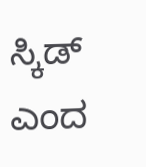ಸ್ಕಿಡ್ ಎಂದ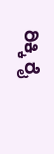ರಿಕ್ಕಿ ರೈ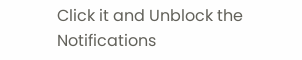Click it and Unblock the Notifications